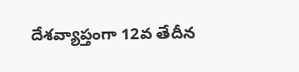దేశవ్యాప్తంగా 12వ తేదీన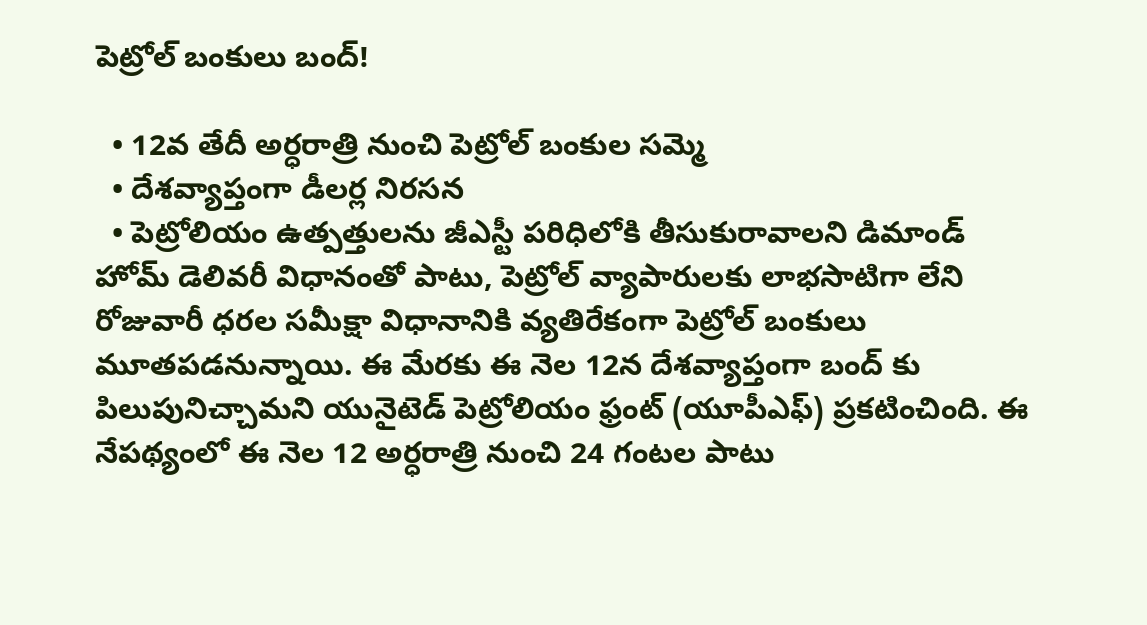పెట్రోల్ బంకులు బంద్!

  • 12వ తేదీ అర్ధరాత్రి నుంచి పెట్రోల్ బంకుల సమ్మె
  • దేశవ్యాప్తంగా డీలర్ల నిరసన
  • పెట్రోలియం ఉత్పత్తులను జీఎస్టీ పరిధిలోకి తీసుకురావాలని డిమాండ్
హోమ్ డెలివరీ విధానంతో పాటు, పెట్రోల్ వ్యాపారులకు లాభసాటిగా లేని రోజువారీ ధరల సమీక్షా విధానానికి వ్యతిరేకంగా పెట్రోల్ బంకులు మూతపడనున్నాయి. ఈ మేరకు ఈ నెల 12న దేశవ్యాప్తంగా బంద్ కు పిలుపునిచ్చామని యునైటెడ్ పెట్రోలియం ఫ్రంట్ (యూపీఎఫ్) ప్రకటించింది. ఈ నేపథ్యంలో ఈ నెల 12 అర్ధరాత్రి నుంచి 24 గంటల పాటు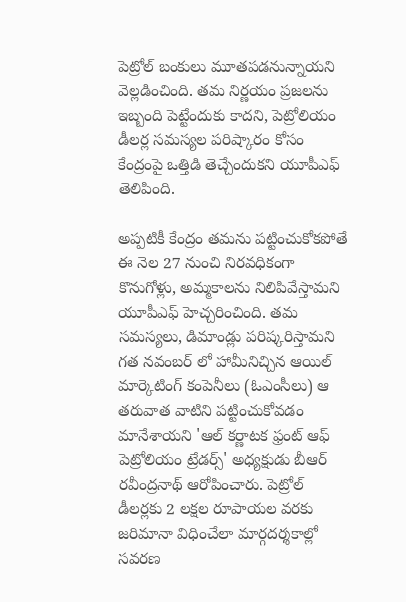పెట్రోల్‌ బంకులు మూతపడనున్నాయని వెల్లడించింది. తమ నిర్ణయం ప్రజలను ఇబ్బంది పెట్టేందుకు కాదని, పెట్రోలియం డీలర్ల సమస్యల పరిష్కారం కోసం కేంద్రంపై ఒత్తిడి తెచ్చేందుకని యూపీఎఫ్ తెలిపింది.

అప్పటికీ కేంద్రం తమను పట్టించుకోకపోతే ఈ నెల 27 నుంచి నిరవధికంగా కొనుగోళ్లు, అమ్మకాలను నిలిపివేస్తామని యూపీఎఫ్ హెచ్చరించింది. తమ సమస్యలు, డిమాండ్లు పరిష్కరిస్తామని గత నవంబర్ లో హామీనిచ్చిన ఆయిల్‌ మార్కెటింగ్‌ కంపెనీలు (ఓఎంసీలు) ఆ తరువాత వాటిని పట్టించుకోవడం మానేశాయని 'ఆల్‌ కర్ణాటక ఫ్రంట్‌ ఆఫ్‌ పెట్రోలియం ట్రేడర్స్‌' అధ్యక్షుడు బీఆర్‌ రవీంద్రనాథ్‌ ఆరోపించారు. పెట్రోల్‌ డీలర్లకు 2 లక్షల రూపాయల వరకు జరిమానా విధించేలా మార్గదర్శకాల్లో సవరణ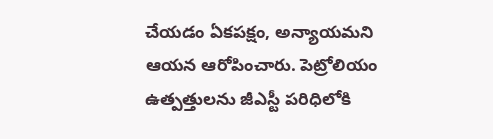చేయడం ఏకపక్షం, అన్యాయమని ఆయన ఆరోపించారు. పెట్రోలియం ఉత్పత్తులను జీఎస్టీ పరిధిలోకి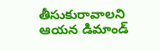తీసుకురావాలని ఆయన డిమాండ్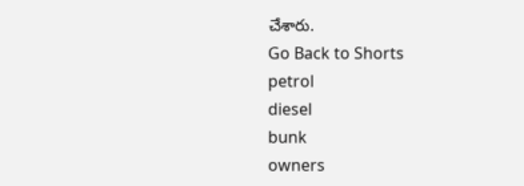చేశారు.
Go Back to Shorts
petrol
diesel
bunk
owners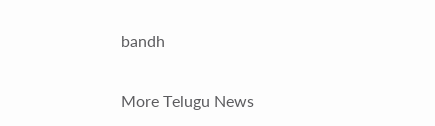bandh

More Telugu News